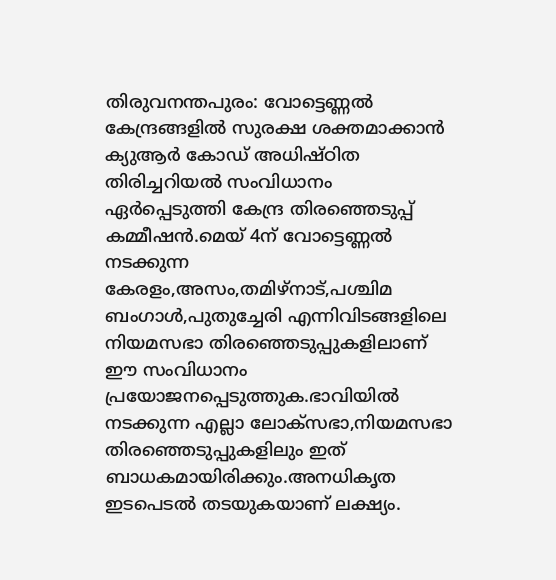തിരുവനന്തപുരം: വോട്ടെണ്ണൽ കേന്ദ്രങ്ങളിൽ സുരക്ഷ ശക്തമാക്കാൻ ക്യുആർ കോഡ് അധിഷ്ഠിത തിരിച്ചറിയൽ സംവിധാനം ഏർപ്പെടുത്തി കേന്ദ്ര തിരഞ്ഞെടുപ്പ് കമ്മീഷൻ.മെയ് 4ന് വോട്ടെണ്ണൽ നടക്കുന്ന കേരളം,അസം,തമിഴ്നാട്,പശ്ചിമ ബംഗാൾ,പുതുച്ചേരി എന്നിവിടങ്ങളിലെ നിയമസഭാ തിരഞ്ഞെടുപ്പുകളിലാണ് ഈ സംവിധാനം പ്രയോജനപ്പെടുത്തുക.ഭാവിയിൽ നടക്കുന്ന എല്ലാ ലോക്സഭാ,നിയമസഭാ തിരഞ്ഞെടുപ്പുകളിലും ഇത് ബാധകമായിരിക്കും.അനധികൃത ഇടപെടൽ തടയുകയാണ് ലക്ഷ്യം.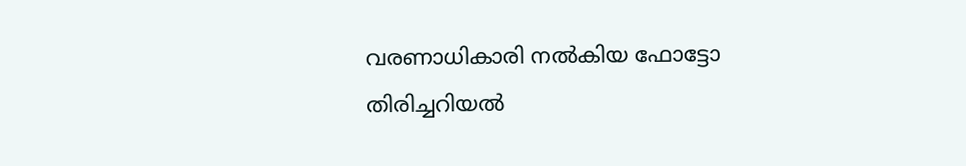വരണാധികാരി നൽകിയ ഫോട്ടോ തിരിച്ചറിയൽ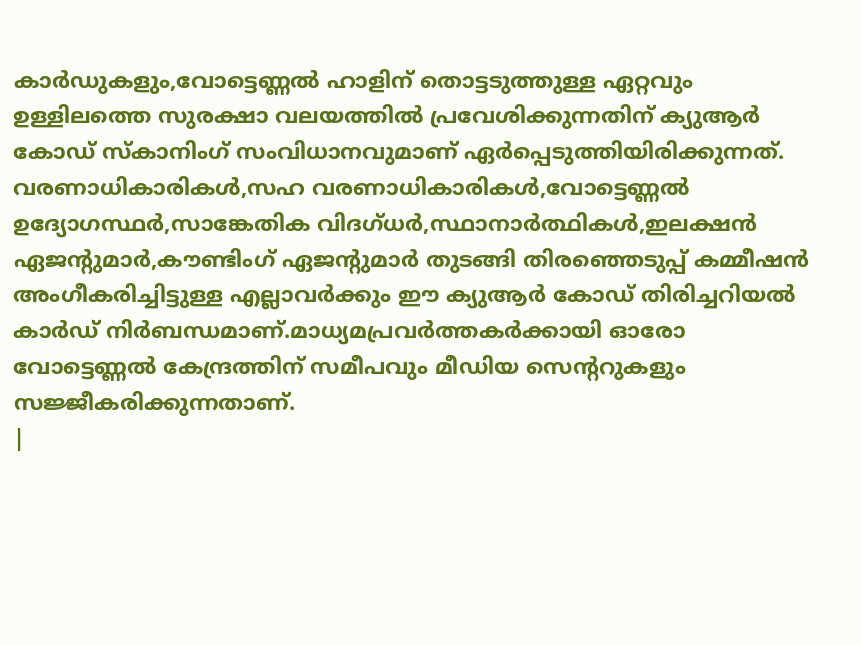കാർഡുകളും,വോട്ടെണ്ണൽ ഹാളിന് തൊട്ടടുത്തുള്ള ഏറ്റവും ഉള്ളിലത്തെ സുരക്ഷാ വലയത്തിൽ പ്രവേശിക്കുന്നതിന് ക്യുആർ കോഡ് സ്കാനിംഗ് സംവിധാനവുമാണ് ഏർപ്പെടുത്തിയിരിക്കുന്നത്.
വരണാധികാരികൾ,സഹ വരണാധികാരികൾ,വോട്ടെണ്ണൽ ഉദ്യോഗസ്ഥർ,സാങ്കേതിക വിദഗ്ധർ,സ്ഥാനാർത്ഥികൾ,ഇലക്ഷൻ ഏജന്റുമാർ,കൗണ്ടിംഗ് ഏജന്റുമാർ തുടങ്ങി തിരഞ്ഞെടുപ്പ് കമ്മീഷൻ അംഗീകരിച്ചിട്ടുള്ള എല്ലാവർക്കും ഈ ക്യുആർ കോഡ് തിരിച്ചറിയൽ കാർഡ് നിർബന്ധമാണ്.മാധ്യമപ്രവർത്തകർക്കായി ഓരോ വോട്ടെണ്ണൽ കേന്ദ്രത്തിന് സമീപവും മീഡിയ സെന്ററുകളും സജ്ജീകരിക്കുന്നതാണ്.
|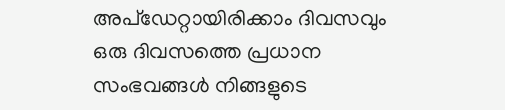അപ്ഡേറ്റായിരിക്കാം ദിവസവും
ഒരു ദിവസത്തെ പ്രധാന സംഭവങ്ങൾ നിങ്ങളുടെ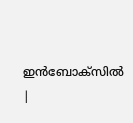ഇൻബോക്സിൽ |